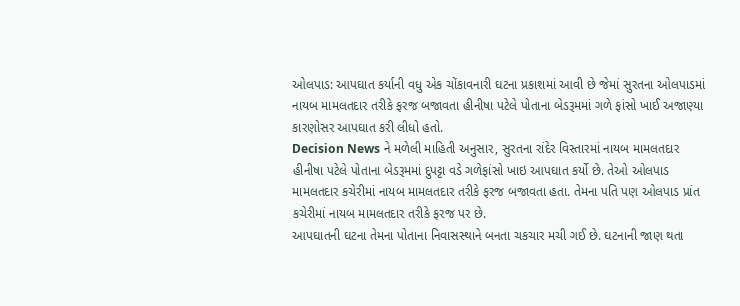ઓલપાડ: આપઘાત કર્યાની વધુ એક ચોંકાવનારી ઘટના પ્રકાશમાં આવી છે જેમાં સુરતના ઓલપાડમાં નાયબ મામલતદાર તરીકે ફરજ બજાવતા હીનીષા પટેલે પોતાના બેડરૂમમાં ગળે ફાંસો ખાઈ અજાણ્યા કારણોસર આપઘાત કરી લીધો હતો.
Decision News ને મળેલી માહિતી અનુસાર, સુરતના રાંદેર વિસ્તારમાં નાયબ મામલતદાર હીનીષા પટેલે પોતાના બેડરૂમમાં દુપટ્ટા વડે ગળેફાંસો ખાઇ આપઘાત કર્યો છે. તેઓ ઓલપાડ મામલતદાર કચેરીમાં નાયબ મામલતદાર તરીકે ફરજ બજાવતા હતા. તેમના પતિ પણ ઓલપાડ પ્રાંત કચેરીમાં નાયબ મામલતદાર તરીકે ફરજ પર છે.
આપઘાતની ઘટના તેમના પોતાના નિવાસસ્થાને બનતા ચકચાર મચી ગઈ છે. ઘટનાની જાણ થતા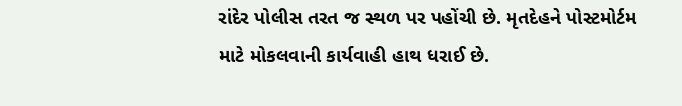રાંદેર પોલીસ તરત જ સ્થળ પર પહોંચી છે. મૃતદેહને પોસ્ટમોર્ટમ માટે મોકલવાની કાર્યવાહી હાથ ધરાઈ છે.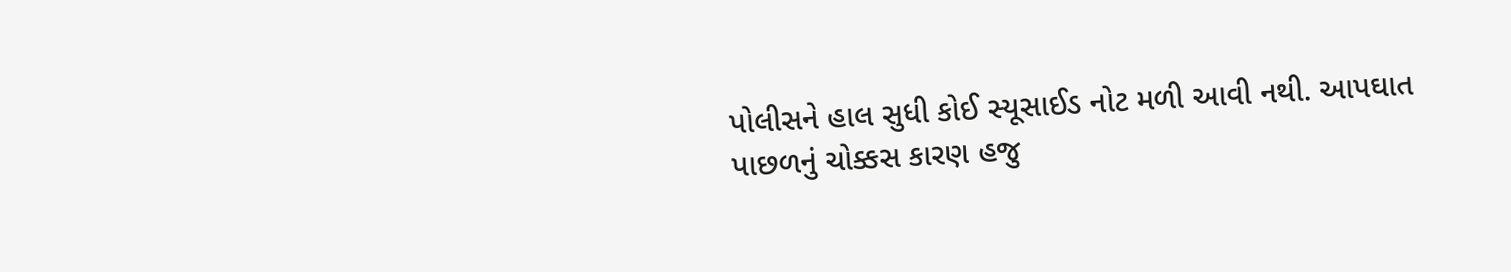પોલીસને હાલ સુધી કોઈ સ્યૂસાઈડ નોટ મળી આવી નથી. આપઘાત પાછળનું ચોક્કસ કારણ હજુ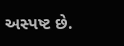અસ્પષ્ટ છે.